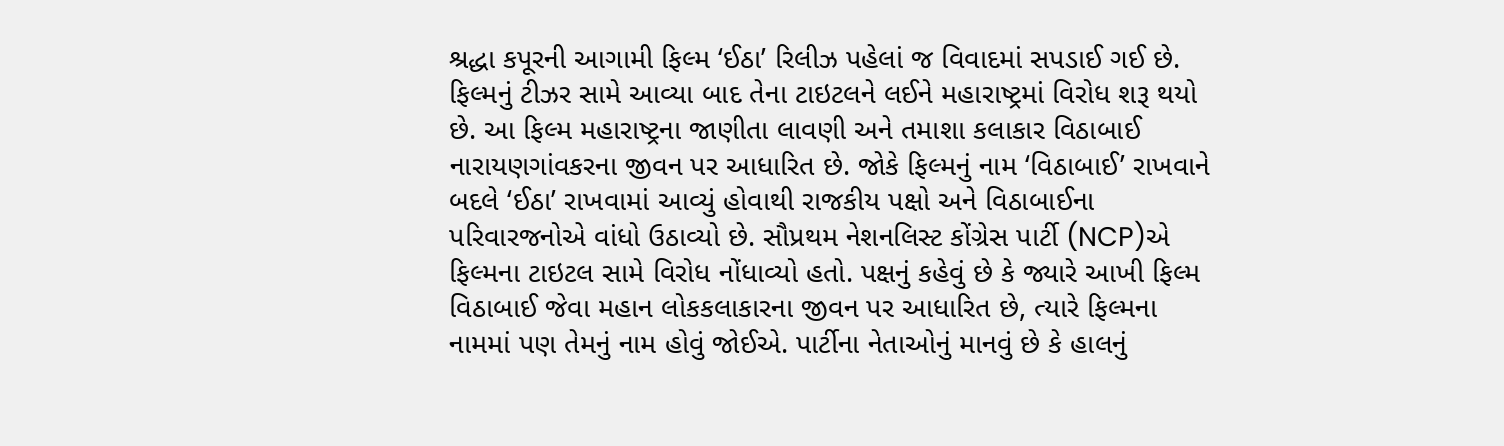શ્રદ્ધા કપૂરની આગામી ફિલ્મ ‘ઈઠા’ રિલીઝ પહેલાં જ વિવાદમાં સપડાઈ ગઈ છે. ફિલ્મનું ટીઝર સામે આવ્યા બાદ તેના ટાઇટલને લઈને મહારાષ્ટ્રમાં વિરોધ શરૂ થયો છે. આ ફિલ્મ મહારાષ્ટ્રના જાણીતા લાવણી અને તમાશા કલાકાર વિઠાબાઈ નારાયણગાંવકરના જીવન પર આધારિત છે. જોકે ફિલ્મનું નામ ‘વિઠાબાઈ’ રાખવાને બદલે ‘ઈઠા’ રાખવામાં આવ્યું હોવાથી રાજકીય પક્ષો અને વિઠાબાઈના પરિવારજનોએ વાંધો ઉઠાવ્યો છે. સૌપ્રથમ નેશનલિસ્ટ કોંગ્રેસ પાર્ટી (NCP)એ ફિલ્મના ટાઇટલ સામે વિરોધ નોંધાવ્યો હતો. પક્ષનું કહેવું છે કે જ્યારે આખી ફિલ્મ વિઠાબાઈ જેવા મહાન લોકકલાકારના જીવન પર આધારિત છે, ત્યારે ફિલ્મના નામમાં પણ તેમનું નામ હોવું જોઈએ. પાર્ટીના નેતાઓનું માનવું છે કે હાલનું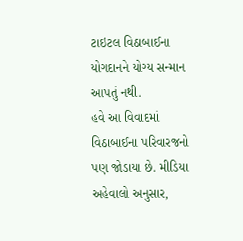ટાઇટલ વિઠાબાઈના યોગદાનને યોગ્ય સન્માન આપતું નથી.
હવે આ વિવાદમાં વિઠાબાઈના પરિવારજનો પણ જોડાયા છે. મીડિયા અહેવાલો અનુસાર,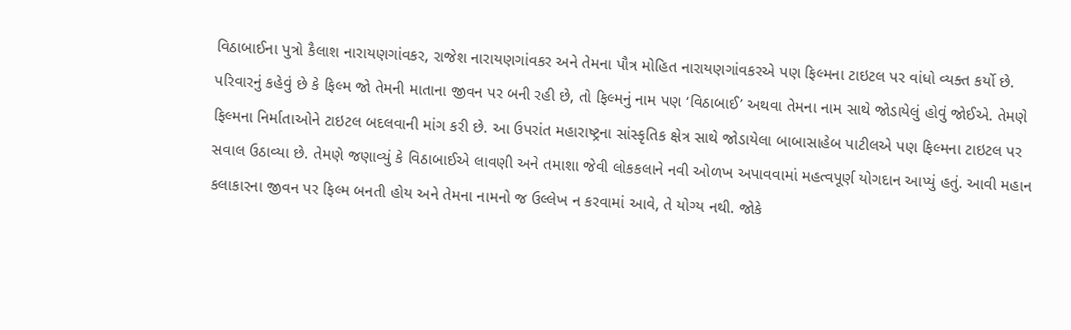વિઠાબાઈના પુત્રો કૈલાશ નારાયણગાંવકર, રાજેશ નારાયણગાંવકર અને તેમના પૌત્ર મોહિત નારાયણગાંવકરએ પણ ફિલ્મના ટાઇટલ પર વાંધો વ્યક્ત કર્યો છે. પરિવારનું કહેવું છે કે ફિલ્મ જો તેમની માતાના જીવન પર બની રહી છે, તો ફિલ્મનું નામ પણ ‘વિઠાબાઈ’ અથવા તેમના નામ સાથે જોડાયેલું હોવું જોઈએ. તેમણે ફિલ્મના નિર્માતાઓને ટાઇટલ બદલવાની માંગ કરી છે. આ ઉપરાંત મહારાષ્ટ્રના સાંસ્કૃતિક ક્ષેત્ર સાથે જોડાયેલા બાબાસાહેબ પાટીલએ પણ ફિલ્મના ટાઇટલ પર સવાલ ઉઠાવ્યા છે. તેમણે જણાવ્યું કે વિઠાબાઈએ લાવણી અને તમાશા જેવી લોકકલાને નવી ઓળખ અપાવવામાં મહત્વપૂર્ણ યોગદાન આપ્યું હતું. આવી મહાન કલાકારના જીવન પર ફિલ્મ બનતી હોય અને તેમના નામનો જ ઉલ્લેખ ન કરવામાં આવે, તે યોગ્ય નથી. જોકે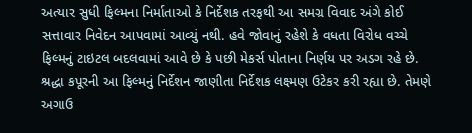અત્યાર સુધી ફિલ્મના નિર્માતાઓ કે નિર્દેશક તરફથી આ સમગ્ર વિવાદ અંગે કોઈ સત્તાવાર નિવેદન આપવામાં આવ્યું નથી. હવે જોવાનું રહેશે કે વધતા વિરોધ વચ્ચે ફિલ્મનું ટાઇટલ બદલવામાં આવે છે કે પછી મેકર્સ પોતાના નિર્ણય પર અડગ રહે છે.
શ્રદ્ધા કપૂરની આ ફિલ્મનું નિર્દેશન જાણીતા નિર્દેશક લક્ષ્મણ ઉટેકર કરી રહ્યા છે. તેમણે અગાઉ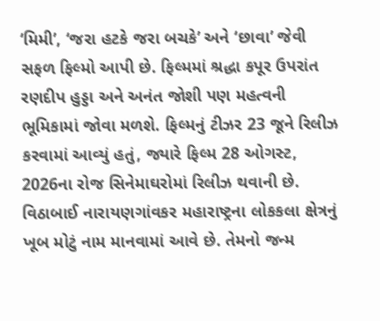‘મિમી’, ‘જરા હટકે જરા બચકે’ અને ‘છાવા’ જેવી સફળ ફિલ્મો આપી છે. ફિલ્મમાં શ્રદ્ધા કપૂર ઉપરાંત રણદીપ હુડ્ડા અને અનંત જોશી પણ મહત્વની ભૂમિકામાં જોવા મળશે. ફિલ્મનું ટીઝર 23 જૂને રિલીઝ કરવામાં આવ્યું હતું, જ્યારે ફિલ્મ 28 ઓગસ્ટ, 2026ના રોજ સિનેમાઘરોમાં રિલીઝ થવાની છે.
વિઠાબાઈ નારાયણગાંવકર મહારાષ્ટ્રના લોકકલા ક્ષેત્રનું ખૂબ મોટું નામ માનવામાં આવે છે. તેમનો જન્મ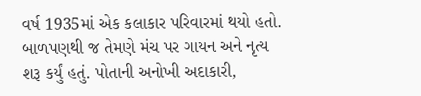વર્ષ 1935માં એક કલાકાર પરિવારમાં થયો હતો. બાળપણથી જ તેમણે મંચ પર ગાયન અને નૃત્ય શરૂ કર્યું હતું. પોતાની અનોખી અદાકારી,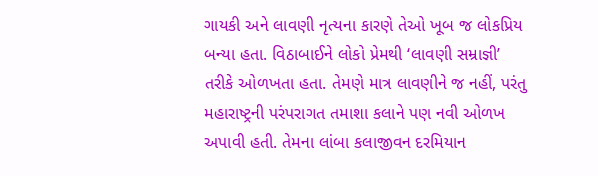ગાયકી અને લાવણી નૃત્યના કારણે તેઓ ખૂબ જ લોકપ્રિય બન્યા હતા. વિઠાબાઈને લોકો પ્રેમથી ‘લાવણી સમ્રાજ્ઞી’ તરીકે ઓળખતા હતા. તેમણે માત્ર લાવણીને જ નહીં, પરંતુ મહારાષ્ટ્રની પરંપરાગત તમાશા કલાને પણ નવી ઓળખ અપાવી હતી. તેમના લાંબા કલાજીવન દરમિયાન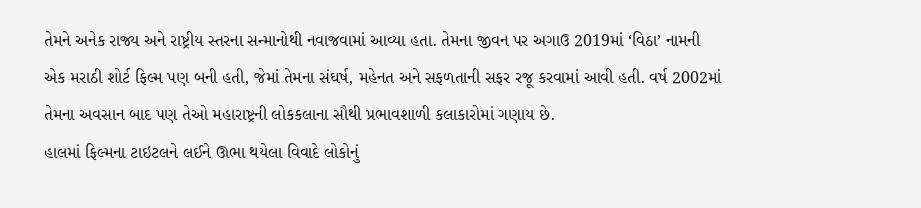તેમને અનેક રાજ્ય અને રાષ્ટ્રીય સ્તરના સન્માનોથી નવાજવામાં આવ્યા હતા. તેમના જીવન પર અગાઉ 2019માં ‘વિઠા’ નામની એક મરાઠી શોર્ટ ફિલ્મ પણ બની હતી, જેમાં તેમના સંઘર્ષ, મહેનત અને સફળતાની સફર રજૂ કરવામાં આવી હતી. વર્ષ 2002માં તેમના અવસાન બાદ પણ તેઓ મહારાષ્ટ્રની લોકકલાના સૌથી પ્રભાવશાળી કલાકારોમાં ગણાય છે.
હાલમાં ફિલ્મના ટાઇટલને લઈને ઊભા થયેલા વિવાદે લોકોનું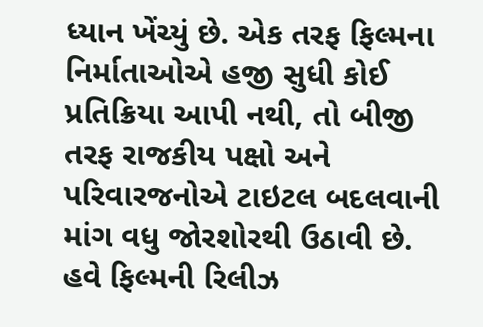ધ્યાન ખેંચ્યું છે. એક તરફ ફિલ્મના નિર્માતાઓએ હજી સુધી કોઈ પ્રતિક્રિયા આપી નથી, તો બીજી તરફ રાજકીય પક્ષો અને પરિવારજનોએ ટાઇટલ બદલવાની માંગ વધુ જોરશોરથી ઉઠાવી છે. હવે ફિલ્મની રિલીઝ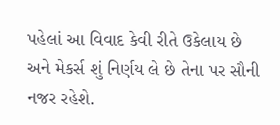પહેલાં આ વિવાદ કેવી રીતે ઉકેલાય છે અને મેકર્સ શું નિર્ણય લે છે તેના પર સૌની નજર રહેશે.